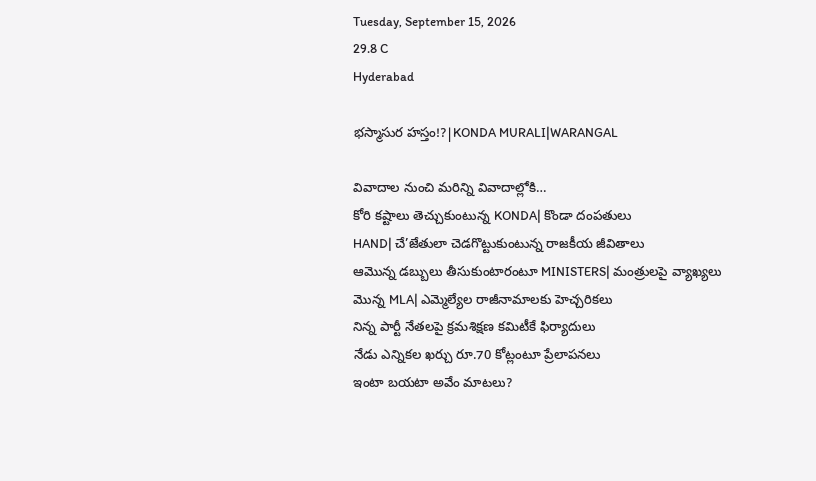Tuesday, September 15, 2026
29.8 C
Hyderabad

భస్మాసుర హస్తం!?|KONDA MURALI|WARANGAL

వివాదాల నుంచి మరిన్ని వివాదాల్లోకి…
కోరి కష్టాలు తెచ్చుకుంటున్న KONDA| కొండా దంపతులు
HAND| చే’జేతులా చెడగొట్టుకుంటున్న రాజకీయ జీవితాలు
ఆమొన్న డబ్బులు తీసుకుంటారంటూ MINISTERS| మంత్రులపై వ్యాఖ్యలు
మొన్న MLA| ఎమ్మెల్యేల రాజీనామాలకు హెచ్చరికలు
నిన్న పార్టీ నేతలపై క్రమశిక్షణ కమిటీకే ఫిర్యాదులు
నేడు ఎన్నికల ఖర్చు రూ.70 కోట్లంటూ ప్రేలాపనలు
ఇంటా బయటా అవేం మాటలు?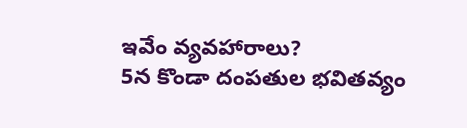ఇవేం వ్యవహారాలు?
5న కొండా దంపతుల భవితవ్యం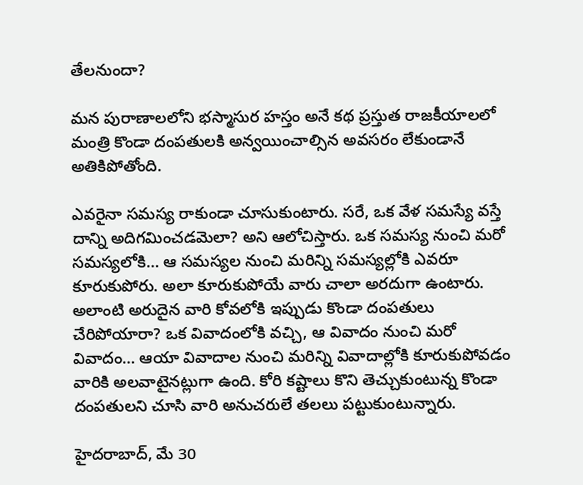తేలనుందా?

మన పురాణాలలోని భస్మాసుర హస్తం అనే కథ ప్రస్తుత రాజకీయాలలో మంత్రి కొండా దంపతులకి అన్వయించాల్సిన అవసరం లేకుండానే అతికిపోతోంది.

ఎవరైనా సమస్య రాకుండా చూసుకుంటారు. సరే, ఒక వేళ సమస్యే వస్తే దాన్ని అదిగమించడమెలా? అని ఆలోచిస్తారు. ఒక సమస్య నుంచి మరో సమస్యలోకి… ఆ సమస్యల నుంచి మరిన్ని సమస్యల్లోకి ఎవరూ కూరుకుపోరు. అలా కూరుకుపోయే వారు చాలా అరదుగా ఉంటారు. అలాంటి అరుదైన వారి కోవలోకి ఇప్పుడు కొండా దంపతులు చేరిపోయారా? ఒక వివాదంలోకి వచ్చి, ఆ వివాదం నుంచి మరో వివాదం… ఆయా వివాదాల నుంచి మరిన్ని వివాదాల్లోకి కూరుకుపోవడం వారికి అలవాటైనట్లుగా ఉంది. కోరి కష్టాలు కొని తెచ్చుకుంటున్న కొండా దంపతులని చూసి వారి అనుచరులే తలలు పట్టుకుంటున్నారు.

హైదరాబాద్, మే 30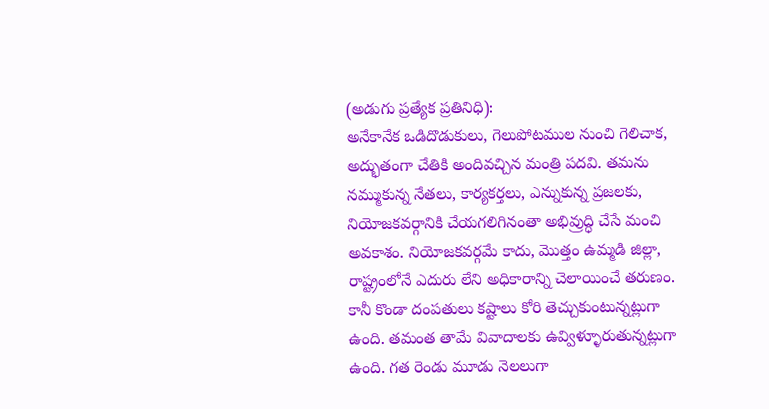(అడుగు ప్రత్యేక ప్రతినిధి):
అనేకానేక ఒడిదొడుకులు, గెలుపోటముల నుంచి గెలిచాక, అద్భుతంగా చేతికి అందివచ్చిన మంత్రి పదవి. తమను నమ్ముకున్న నేతలు, కార్యకర్తలు, ఎన్నుకున్న ప్రజలకు, నియోజకవర్గానికి చేయగలిగినంతా అభివ్రుద్ధి చేసే మంచి అవకాశం. నియోజకవర్గమే కాదు, మొత్తం ఉమ్మడి జిల్లా, రాష్ట్రంలోనే ఎదురు లేని అధికారాన్ని చెలాయించే తరుణం. కానీ కొండా దంపతులు కష్టాలు కోరి తెచ్చుకుంటున్నట్లుగా ఉంది. తమంత తామే వివాదాలకు ఉవ్విళ్ళూరుతున్నట్లుగా ఉంది. గత రెండు మూడు నెలలుగా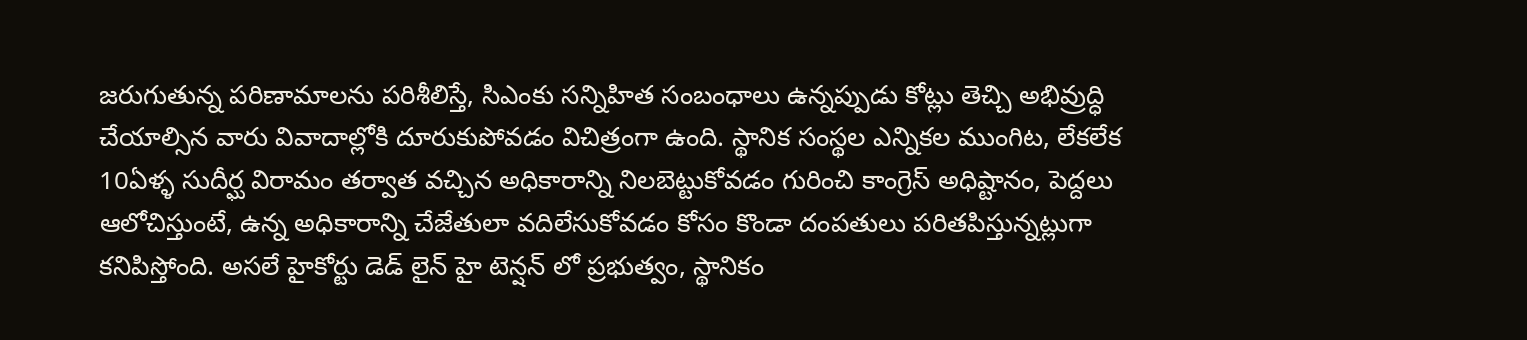జరుగుతున్న పరిణామాలను పరిశీలిస్తే, సిఎంకు సన్నిహిత సంబంధాలు ఉన్నప్పుడు కోట్లు తెచ్చి అభివ్రుద్ధి చేయాల్సిన వారు వివాదాల్లోకి దూరుకుపోవడం విచిత్రంగా ఉంది. స్థానిక సంస్థల ఎన్నికల ముంగిట, లేకలేక 10ఏళ్ళ సుదీర్ఘ విరామం తర్వాత వచ్చిన అధికారాన్ని నిలబెట్టుకోవడం గురించి కాంగ్రెస్ అధిష్టానం, పెద్దలు ఆలోచిస్తుంటే, ఉన్న అధికారాన్ని చేజేతులా వదిలేసుకోవడం కోసం కొండా దంపతులు పరితపిస్తున్నట్లుగా కనిపిస్తోంది. అసలే హైకోర్టు డెడ్ లైన్ హై టెన్షన్ లో ప్రభుత్వం, స్థానికం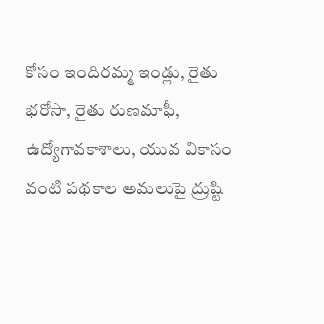కోసం ఇందిరమ్మ ఇండ్లు, రైతు భరోసా, రైతు రుణమాఫీ, ఉద్యోగావకాశాలు, యువ వికాసం వంటి పథకాల అమలుపై ద్రుష్టి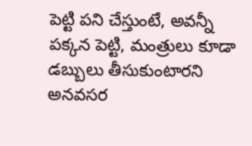పెట్టి పని చేస్తుంటే, అవన్నీ పక్కన పెట్టి, మంత్రులు కూడా డబ్బులు తీసుకుంటారని అనవసర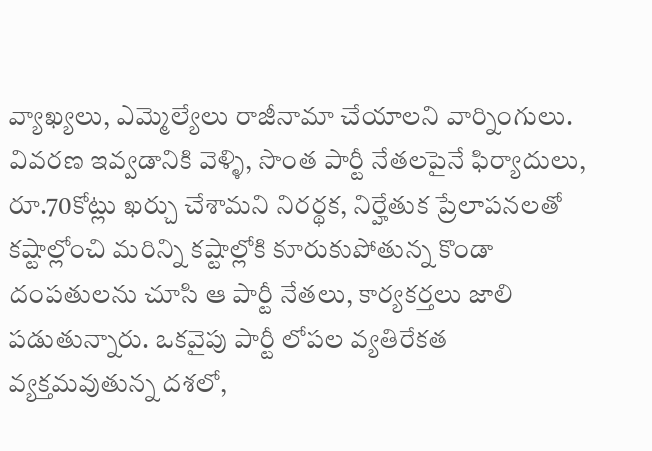వ్యాఖ్యలు, ఎమ్మెల్యేలు రాజీనామా చేయాలని వార్నింగులు. వివరణ ఇవ్వడానికి వెళ్ళి, సొంత పార్టీ నేతలపైనే ఫిర్యాదులు, రూ.70కోట్లు ఖర్చు చేశామని నిరర్థక, నిర్హేతుక ప్రేలాపనలతో కష్టాల్లోంచి మరిన్ని కష్టాల్లోకి కూరుకుపోతున్న కొండా దంపతులను చూసి ఆ పార్టీ నేతలు, కార్యకర్తలు జాలి పడుతున్నారు. ఒకవైపు పార్టీ లోపల వ్యతిరేకత వ్యక్తమవుతున్న దశలో,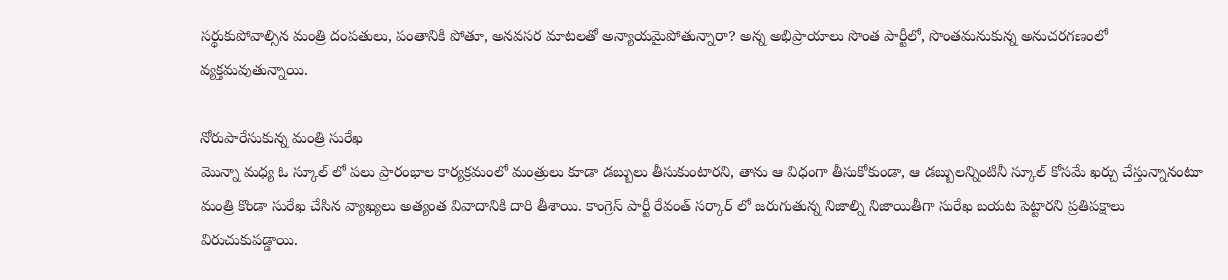సర్థుకుపోవాల్సిన మంత్రి దంపతులు, పంతానికి పోతూ, అనవసర మాటలతో అన్యాయమైపోతున్నారా? అన్న అభిప్రాయాలు సొంత పార్టీలో, సొంతమనుకున్న అనుచరగణంలో వ్యక్తమవుతున్నాయి.

నోరుపారేసుకున్న మంత్రి సురేఖ
మొన్నా మధ్య ఓ స్కూల్ లో పలు ప్రారంభాల కార్యక్రమంలో మంత్రులు కూడా డబ్బులు తీసుకుంటారని, తాను ఆ విధంగా తీసుకోకుండా, ఆ డబ్బులన్నింటినీ స్కూల్ కోసమే ఖర్చు చేస్తున్నానంటూ మంత్రి కొండా సురేఖ చేసిన వ్యాఖ్యలు అత్యంత వివాదానికి దారి తీశాయి. కాంగ్రెస్ పార్టీ రేవంత్ సర్కార్ లో జరుగుతున్న నిజాల్ని నిజాయితీగా సురేఖ బయట పెట్టారని ప్రతిపక్షాలు విరుచుకుపడ్డాయి.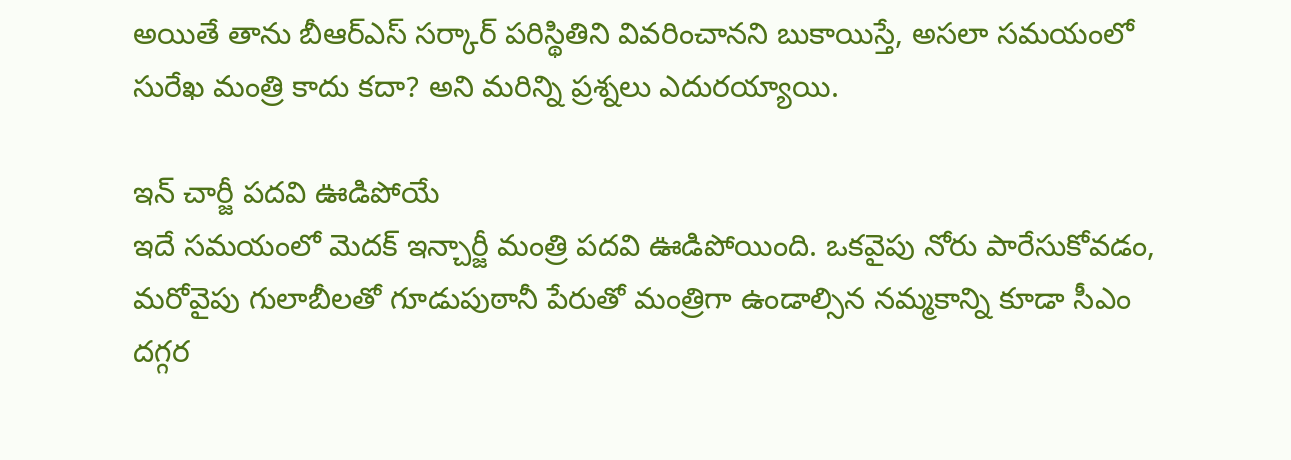అయితే తాను బీఆర్ఎస్ సర్కార్ పరిస్థితిని వివరించానని బుకాయిస్తే, అసలా సమయంలో సురేఖ మంత్రి కాదు కదా? అని మరిన్ని ప్రశ్నలు ఎదురయ్యాయి.

ఇన్ చార్జీ పదవి ఊడిపోయే
ఇదే సమయంలో మెదక్ ఇన్చార్జీ మంత్రి పదవి ఊడిపోయింది. ఒకవైపు నోరు పారేసుకోవడం, మరోవైపు గులాబీలతో గూడుపుఠానీ పేరుతో మంత్రిగా ఉండాల్సిన నమ్మకాన్ని కూడా సీఎం దగ్గర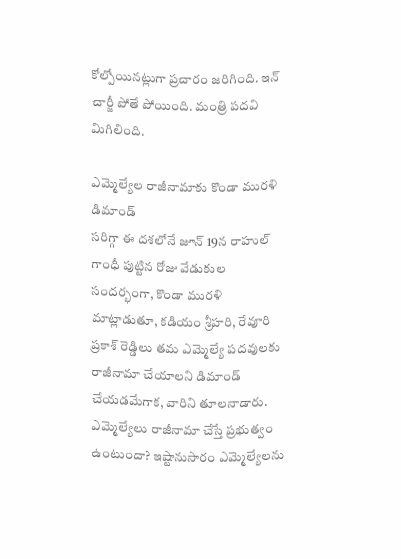కోల్పోయినట్లుగా ప్రచారం జరిగింది. ఇన్ చార్జీ పోతే పోయింది. మంత్రి పదవి మిగిలింది.

ఎమ్మెల్యేల రాజీనామాకు కొండా మురళి డిమాండ్
సరిగ్గా ఈ దశలోనే జూన్ 19న రాహుల్ గాంధీ పుట్టిన రోజు వేడుకుల సందర్భంగా, కొండా మురళి మాట్లాడుతూ, కడియం శ్రీహరి, రేవూరి ప్రకాశ్ రెడ్డిలు తమ ఎమ్మెల్యే పదవులకు రాజీనామా చేయాలని డిమాండ్ చేయడమేగాక, వారిని తూలనాడారు. ఎమ్మెల్యేలు రాజీనామా చేస్తే ప్రభుత్వం ఉంటుందా? ఇష్టానుసారం ఎమ్మెల్యేలను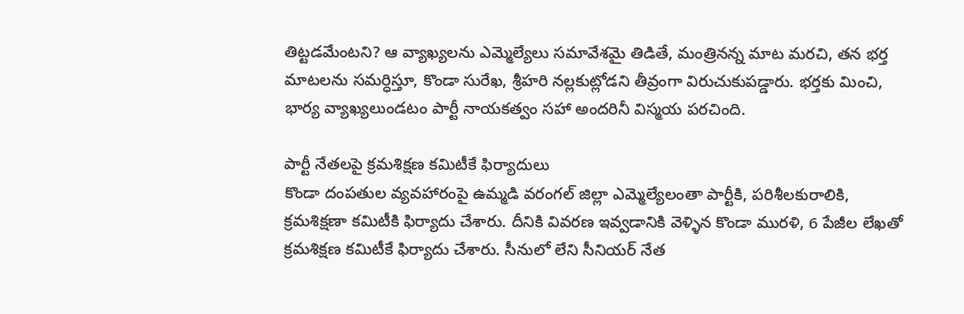తిట్టడమేంటని? ఆ వ్యాఖ్యలను ఎమ్మెల్యేలు సమావేశమై తిడితే, మంత్రినన్న మాట మరచి, తన భర్త మాటలను సమర్ధిస్తూ, కొండా సురేఖ, శ్రీహరి నల్లకుట్లోడని తీవ్రంగా విరుచుకుపడ్డారు. భర్తకు మించి, భార్య వ్యాఖ్యలుండటం పార్టీ నాయకత్వం సహా అందరినీ విస్మయ పరచింది.

పార్టీ నేతలపై క్రమశిక్షణ కమిటీకే ఫిర్యాదులు
కొండా దంపతుల వ్యవహారంపై ఉమ్మడి వరంగల్ జిల్లా ఎమ్మెల్యేలంతా పార్టీకి, పరిశీలకురాలికి, క్రమశిక్షణా కమిటీకి ఫిర్యాదు చేశారు. దీనికి వివరణ ఇవ్వడానికి వెళ్ళిన కొండా మురళి, 6 పేజీల లేఖతో క్రమశిక్షణ కమిటీకే ఫిర్యాదు చేశారు. సీనులో లేని సీనియర్ నేత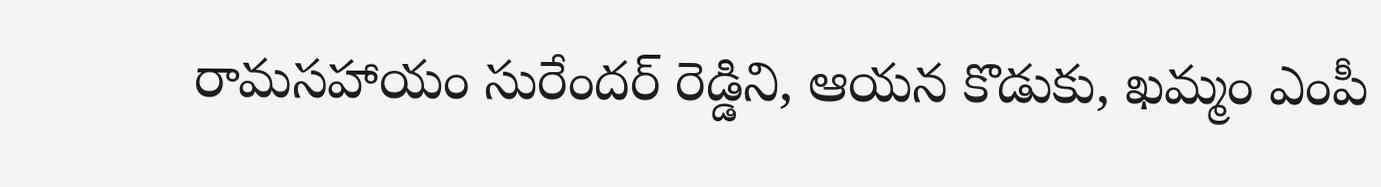రామసహాయం సురేందర్ రెడ్డిని, ఆయన కొడుకు, ఖమ్మం ఎంపీ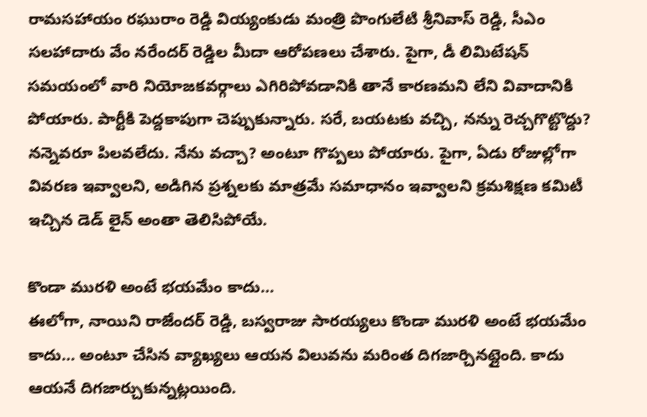రామసహాయం రఘురాం రెడ్డి వియ్యంకుడు మంత్రి పొంగులేటి శ్రీనివాస్ రెడ్డి, సీఎం సలహాదారు వేం నరేందర్ రెడ్డిల మీదా ఆరోపణలు చేశారు. పైగా, డీ లిమిటేషన్ సమయంలో వారి నియోజకవర్గాలు ఎగిరిపోవడానికి తానే కారణమని లేని వివాదానికి పోయారు. పార్టీకి పెద్దకాపుగా చెప్పుకున్నారు. సరే, బయటకు వచ్చి, నన్ను రెచ్చగొట్టొద్దు? నన్నెవరూ పిలవలేదు. నేను వచ్చా? అంటూ గొప్పలు పోయారు. పైగా, ఏడు రోజుల్లోగా వివరణ ఇవ్వాలని, అడిగిన ప్రశ్నలకు మాత్రమే సమాధానం ఇవ్వాలని క్రమశిక్షణ కమిటీ ఇచ్చిన డెడ్ లైన్ అంతా తెలిసిపోయే.

కొండా మురళి అంటే భయమేం కాదు…
ఈలోగా, నాయిని రాజేందర్ రెడ్డి, బస్వరాజు సారయ్యలు కొండా మురళి అంటే భయమేం కాదు… అంటూ చేసిన వ్యాఖ్యలు ఆయన విలువను మరింత దిగజార్చినట్లైంది. కాదు ఆయనే దిగజార్చుకున్నట్లయింది.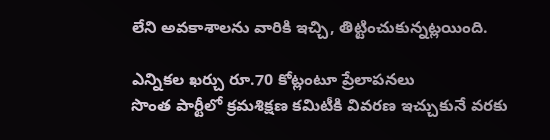లేని అవకాశాలను వారికి ఇచ్చి, తిట్టించుకున్నట్లయింది.

ఎన్నికల ఖర్చు రూ.70 కోట్లంటూ ప్రేలాపనలు
సొంత పార్టీలో క్రమశిక్షణ కమిటీకి వివరణ ఇచ్చుకునే వరకు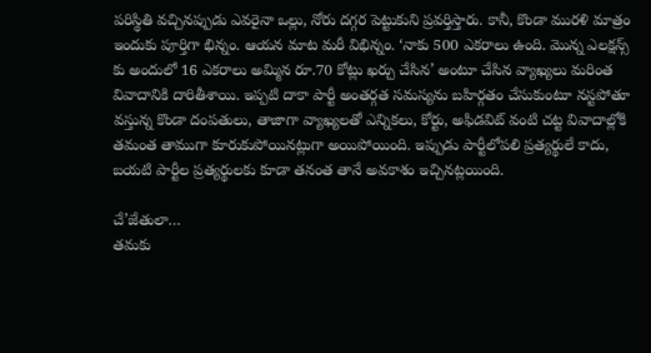పరిస్థితి వచ్చినప్పుడు ఎవరైనా ఒల్లు, నోరు దగ్గర పెట్టుకుని ప్రవర్తిస్తారు. కానీ, కొండా మురళి మాత్రం ఇందుకు పూర్తిగా భిన్నం. ఆయన మాట మరీ విభిన్నం. ‘నాకు 500 ఎకరాలు ఉంది. మొన్న ఎలక్షన్స్ కు అందులో 16 ఎకరాలు అమ్మిన రూ.70 కోట్లు ఖర్చు చేసిన’ అంటూ చేసిన వ్యాఖ్యలు మరింత వివాదానికి దారితీశాయి. ఇప్పటి దాకా పార్టీ అంతర్గత సమస్యను బహిర్గతం చేసుకుంటూ నస్టపోతూ వస్తున్న కొండా దంపతులు, తాజాగా వ్యాఖ్యలతో ఎన్నికలు, కోర్టు, అఫిడవిట్ వంటి చట్ట వివాదాల్లోకి తమంత తాముగా కూరుకుపోయినట్లుగా అయిపోయింది. ఇప్పుడు పార్టీలోపలి ప్రత్యర్థులే కాదు, బయటి పార్టీల ప్రత్యర్థులకు కూడా తనంత తానే అవకాశం ఇచ్చినట్లయింది.

చే’జేతులా…
తమకు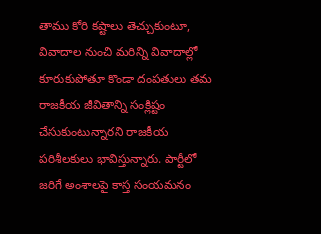తాము కోరి కష్టాలు తెచ్చుకుంటూ, వివాదాల నుంచి మరిన్ని వివాదాల్లో కూరుకుపోతూ కొండా దంపతులు తమ రాజకీయ జీవితాన్ని సంక్లిష్టం చేసుకుంటున్నారని రాజకీయ పరిశీలకులు భావిస్తున్నారు. పార్టీలో జరిగే అంశాలపై కాస్త సంయమనం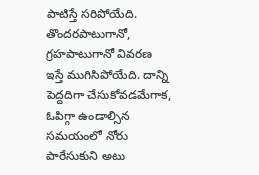పాటిస్తే సరిపోయేది. తొందరపాటుగానో, గ్రహపాటుగానో వివరణ ఇస్తే ముగిసిపోయేది. దాన్ని పెద్దదిగా చేసుకోవడమేగాక, ఓపిగ్గా ఉండాల్సిన సమయంలో నోరు పారేసుకుని అటు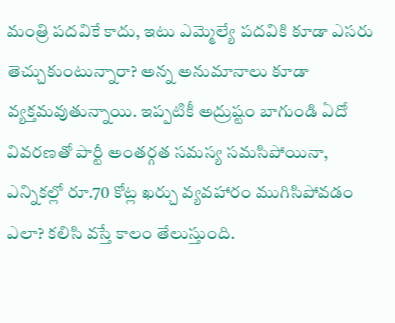మంత్రి పదవికే కాదు, ఇటు ఎమ్మెల్యే పదవికి కూడా ఎసరు తెచ్చుకుంటున్నారా? అన్న అనుమానాలు కూడా వ్యక్తమవుతున్నాయి. ఇప్పటికీ అద్రుష్టం బాగుండి ఏదో వివరణతో పార్టీ అంతర్గత సమస్య సమసిపోయినా, ఎన్నికల్లో రూ.70 కోట్ల ఖర్చు వ్యవహారం ముగిసిపోవడం ఎలా? కలిసి వస్తే కాలం తేలుస్తుంది.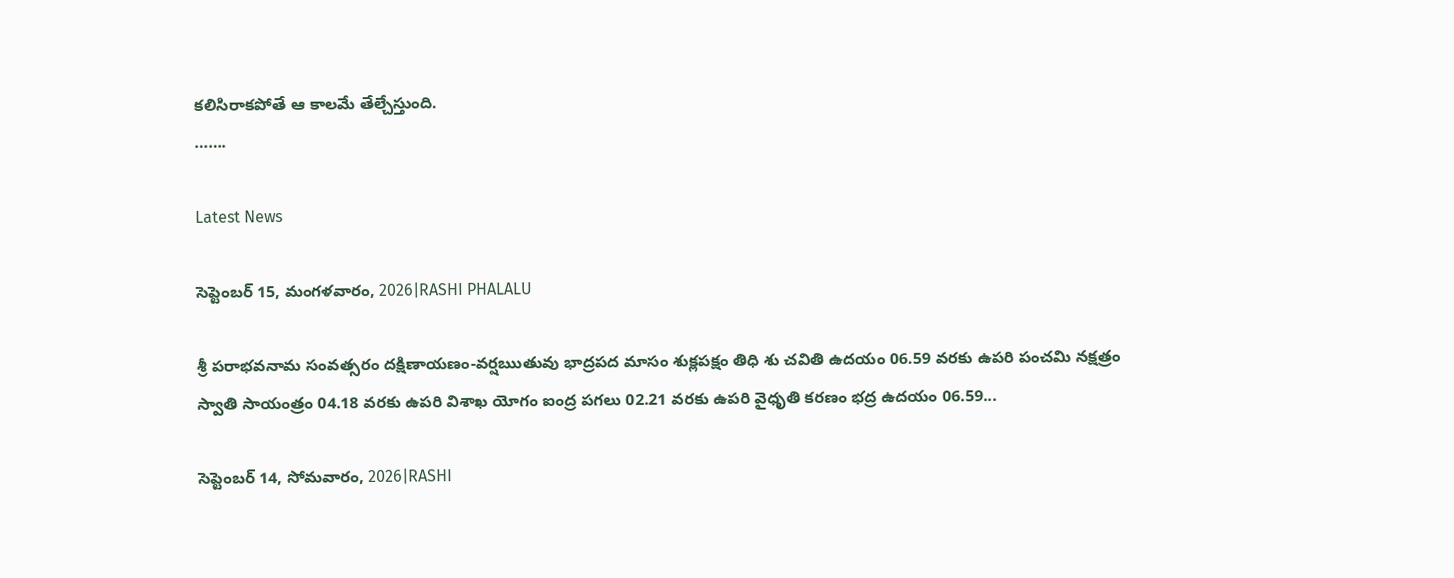కలిసిరాకపోతే ఆ కాలమే తేల్చేస్తుంది.
…….

Latest News

సెప్టెంబర్ 15, మంగళవారం, 2026|RASHI PHALALU

శ్రీ పరాభవనామ సంవత్సరం దక్షిణాయణం-వర్షఋతువు భాద్రపద మాసం శుక్లపక్షం తిధి శు చవితి ఉదయం 06.59 వరకు ఉపరి పంచమి నక్షత్రం స్వాతి సాయంత్రం 04.18 వరకు ఉపరి విశాఖ యోగం ఐంద్ర పగలు 02.21 వరకు ఉపరి వైధృతి కరణం భద్ర ఉదయం 06.59...

సెప్టెంబర్ 14, సోమవారం, 2026|RASHI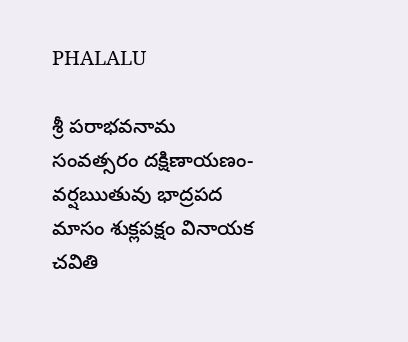PHALALU

శ్రీ పరాభవనామ సంవత్సరం దక్షిణాయణం-వర్షఋతువు భాద్రపద మాసం శుక్లపక్షం వినాయక చవితి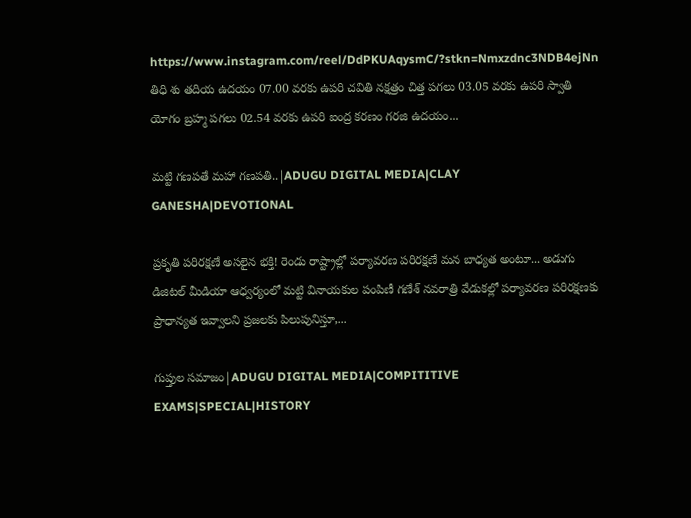https://www.instagram.com/reel/DdPKUAqysmC/?stkn=Nmxzdnc3NDB4ejNn తిధి శు తదియ ఉదయం 07.00 వరకు ఉపరి చవితి నక్షత్రం చిత్త పగలు 03.05 వరకు ఉపరి స్వాతి యోగం బ్రహ్మ పగలు 02.54 వరకు ఉపరి ఐంద్ర కరణం గరజి ఉదయం...

మట్టి గణపతే మహా గణపతి..|ADUGU DIGITAL MEDIA|CLAY GANESHA|DEVOTIONAL

ప్రకృతి పరిరక్షణే అసలైన భక్తి! రెండు రాష్ట్రాల్లో పర్యావరణ పరిరక్షణే మన బాధ్యత అంటూ... అడుగు డిజిటల్ మీడియా ఆధ్వర్యంలో మట్టి వినాయకుల పంపిణీ గణేశ్ నవరాత్రి వేడుకల్లో పర్యావరణ పరిరక్షణకు ప్రాధాన్యత ఇవ్వాలని ప్రజలకు పిలుపునిస్తూ,...

గుప్తుల సమాజం|ADUGU DIGITAL MEDIA|COMPITITIVE EXAMS|SPECIAL|HISTORY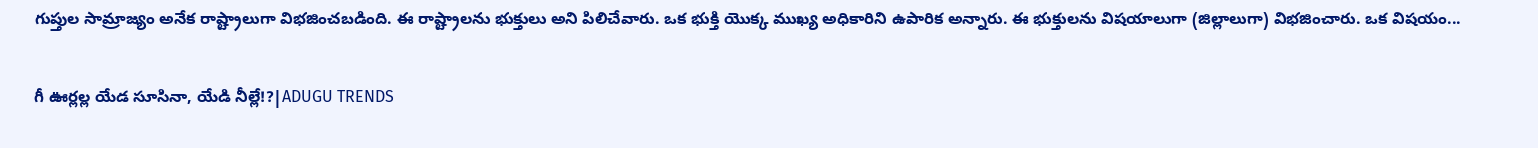గుప్తుల సామ్రాజ్యం అనేక రాష్ట్రాలుగా విభజించబడింది. ఈ రాష్ట్రాలను భుక్తులు అని పిలిచేవారు. ఒక భుక్తి యొక్క ముఖ్య అధికారిని ఉపారిక అన్నారు. ఈ భుక్తులను విషయాలుగా (జిల్లాలుగా) విభజించారు. ఒక విషయం...

గీ ఊర్లల్ల యేడ సూసినా, యేడి నీల్లే!?|ADUGU TRENDS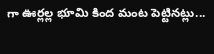గా ఊర్లల్ల భూమి కింద మంట పెట్టినట్లు...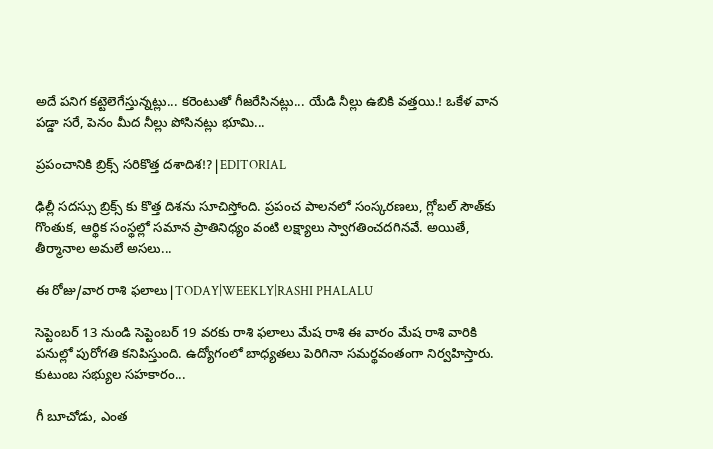అదే పనిగ కట్టెలెగేస్తున్నట్లు... కరెంటుతో గీజరేసినట్లు... యేడి నీల్లు ఉబికి వత్తయి.! ఒకేళ వాన పడ్డా సరే, పెనం మీద నీల్లు పోసినట్లు భూమి...

ప్రపంచానికి బ్రిక్స్ సరికొత్త దశాదిశ!?|EDITORIAL

ఢిల్లీ సదస్సు బ్రిక్స్ కు కొత్త దిశను సూచిస్తోంది. ప్రపంచ పాలనలో సంస్కరణలు, గ్లోబల్ సౌత్‌కు గొంతుక, ఆర్థిక సంస్థల్లో సమాన ప్రాతినిధ్యం వంటి లక్ష్యాలు స్వాగతించదగినవే. అయితే, తీర్మానాల అమలే అసలు...

ఈ రోజు/వార రాశి ఫలాలు|TODAY|WEEKLY|RASHI PHALALU

సెప్టెంబర్ 13 నుండి సెప్టెంబర్ 19 వరకు రాశి ఫలాలు మేష రాశి ఈ వారం మేష రాశి వారికి పనుల్లో పురోగతి కనిపిస్తుంది. ఉద్యోగంలో బాధ్యతలు పెరిగినా సమర్థవంతంగా నిర్వహిస్తారు. కుటుంబ సభ్యుల సహకారం...

గీ బూచోడు, ఎంత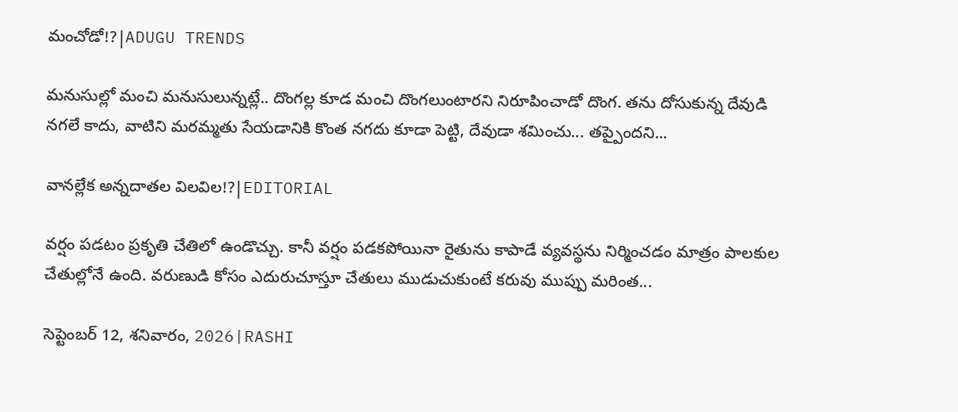మంచోడో!?|ADUGU TRENDS

మనుసుల్లో మంచి మనుసులున్నట్లే.. దొంగల్ల కూడ మంచి దొంగలుంటారని నిరూపించాడో దొంగ. తను దోసుకున్న దేవుడి నగలే కాదు, వాటిని మరమ్మతు సేయడానికి కొంత నగదు కూడా పెట్టి, దేవుడా శమించు... తప్పైందని...

వానల్లేక అన్నదాతల విలవిల!?|EDITORIAL

వర్షం పడటం ప్రకృతి చేతిలో ఉండొచ్చు. కానీ వర్షం పడకపోయినా రైతును కాపాడే వ్యవస్థను నిర్మించడం మాత్రం పాలకుల చేతుల్లోనే ఉంది. వరుణుడి కోసం ఎదురుచూస్తూ చేతులు ముడుచుకుంటే కరువు ముప్పు మరింత...

సెప్టెంబర్ 12, శనివారం, 2026|RASHI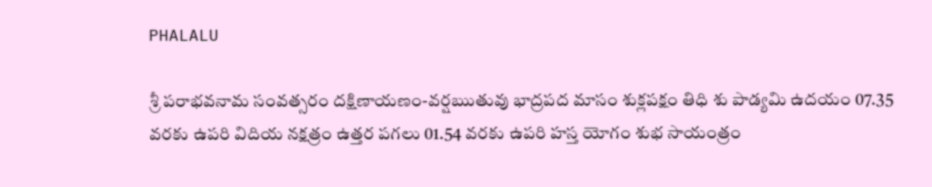PHALALU

శ్రీ పరాభవనామ సంవత్సరం దక్షిణాయణం-వర్షఋతువు భాద్రపద మాసం శుక్లపక్షం తిధి శు పాడ్యమి ఉదయం 07.35 వరకు ఉపరి విదియ నక్షత్రం ఉత్తర పగలు 01.54 వరకు ఉపరి హస్త యోగం శుభ సాయంత్రం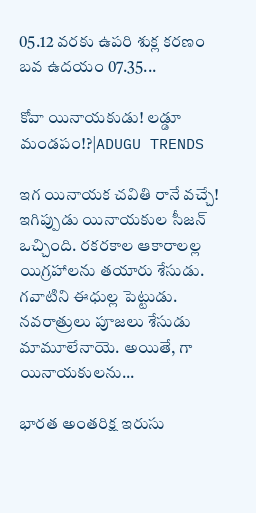05.12 వరకు ఉపరి శుక్ల కరణం బవ ఉదయం 07.35...

కోవా యినాయకుడు! లడ్డూ మండపం!?|ADUGU TRENDS

ఇగ యినాయక చవితి రానే వచ్చే! ఇగిప్పుడు యినాయకుల సీజన్ ఒచ్చింది. రకరకాల ఆకారాలల్ల యిగ్రహాలను తయారు శేసుడు. గవాటిని ఈధుల్ల పెట్టుడు. నవరాత్రులు పూజలు శేసుడు మామూలేనాయె. అయితే, గా యినాయకులను...

భారత అంతరిక్ష ఇరుసు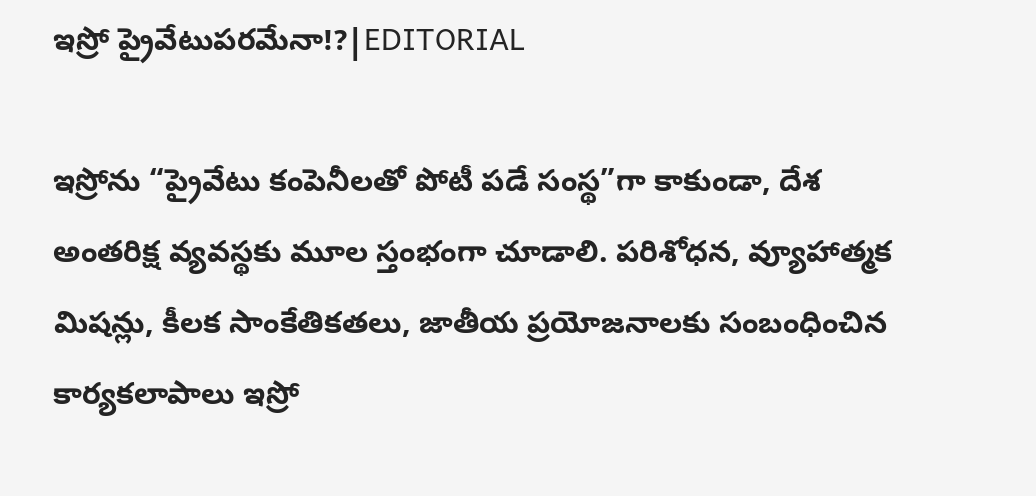ఇస్రో ప్రైవేటుపరమేనా!?|EDITORIAL

ఇస్రోను “ప్రైవేటు కంపెనీలతో పోటీ పడే సంస్థ”గా కాకుండా, దేశ అంతరిక్ష వ్యవస్థకు మూల స్తంభంగా చూడాలి. పరిశోధన, వ్యూహాత్మక మిషన్లు, కీలక సాంకేతికతలు, జాతీయ ప్రయోజనాలకు సంబంధించిన కార్యకలాపాలు ఇస్రో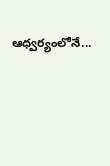ఆధ్వర్యంలోనే...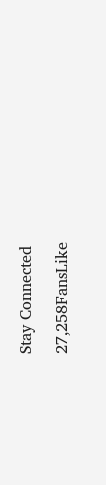Stay Connected

27,258FansLike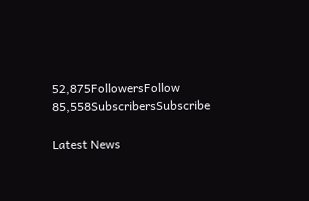52,875FollowersFollow
85,558SubscribersSubscribe

Latest News